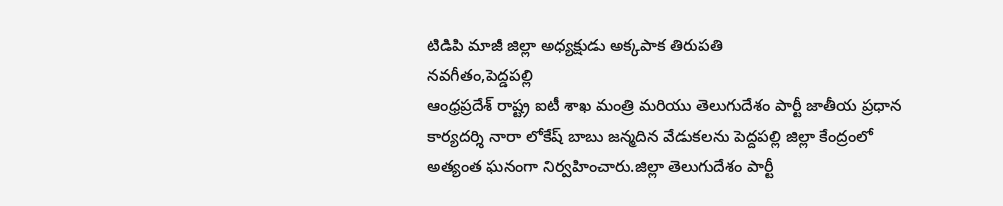టిడిపి మాజీ జిల్లా అధ్యక్షుడు అక్కపాక తిరుపతి
నవగీతం,పెద్డపల్లి
ఆంధ్రప్రదేశ్ రాష్ట్ర ఐటీ శాఖ మంత్రి మరియు తెలుగుదేశం పార్టీ జాతీయ ప్రధాన కార్యదర్శి నారా లోకేష్ బాబు జన్మదిన వేడుకలను పెద్దపల్లి జిల్లా కేంద్రంలో అత్యంత ఘనంగా నిర్వహించారు.జిల్లా తెలుగుదేశం పార్టీ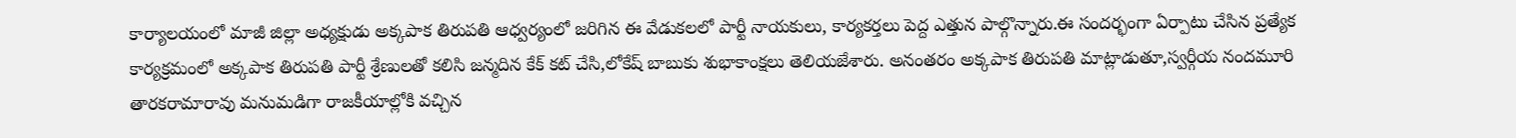కార్యాలయంలో మాజీ జిల్లా అధ్యక్షుడు అక్కపాక తిరుపతి ఆధ్వర్యంలో జరిగిన ఈ వేడుకలలో పార్టీ నాయకులు, కార్యకర్తలు పెద్ద ఎత్తున పాల్గొన్నారు.ఈ సందర్భంగా ఏర్పాటు చేసిన ప్రత్యేక కార్యక్రమంలో అక్కపాక తిరుపతి పార్టీ శ్రేణులతో కలిసి జన్మదిన కేక్ కట్ చేసి,లోకేష్ బాబుకు శుభాకాంక్షలు తెలియజేశారు. అనంతరం అక్కపాక తిరుపతి మాట్లాడుతూ,స్వర్గీయ నందమూరి తారకరామారావు మనుమడిగా రాజకీయాల్లోకి వచ్చిన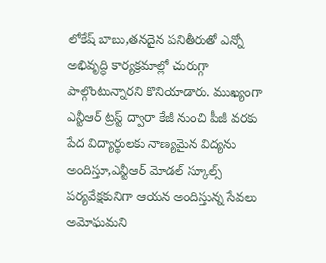లోకేష్ బాబు,తనదైన పనితీరుతో ఎన్నో అభివృద్ధి కార్యక్రమాల్లో చురుగ్గా పాల్గొంటున్నారని కొనియాడారు. ముఖ్యంగా ఎన్టీఆర్ ట్రస్ట్ ద్వారా కేజీ నుంచి పీజీ వరకు పేద విద్యార్థులకు నాణ్యమైన విద్యను అందిస్తూ,ఎన్టీఆర్ మోడల్ స్కూల్స్ పర్యవేక్షకునిగా ఆయన అందిస్తున్న సేవలు అమోఘమని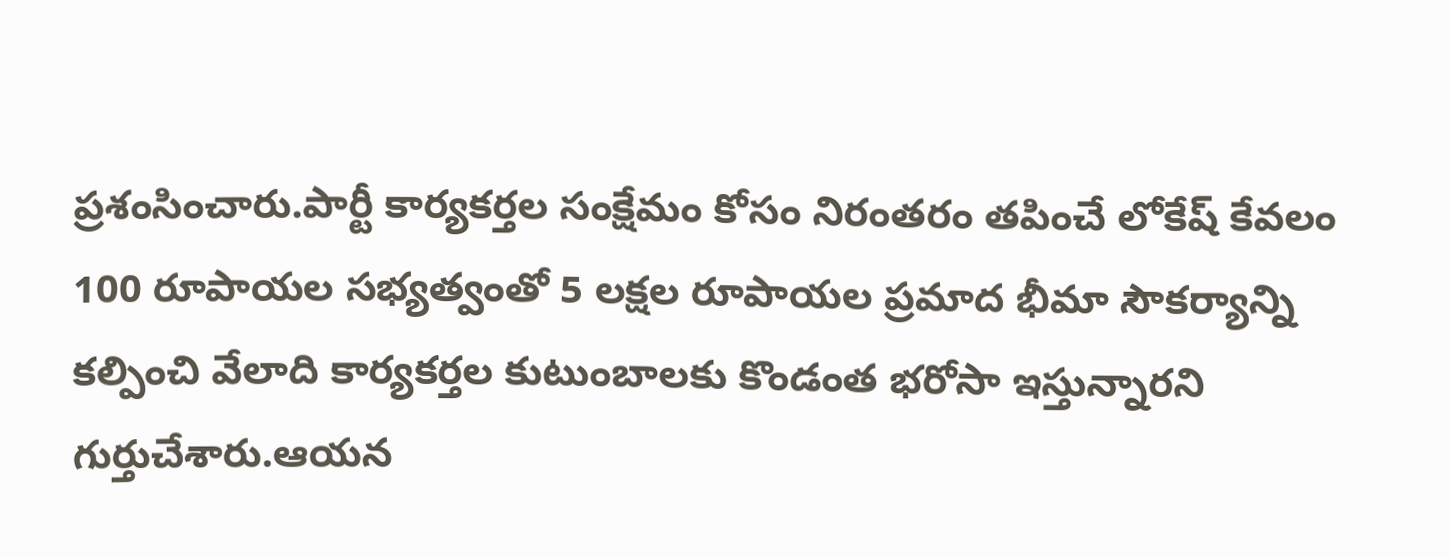ప్రశంసించారు.పార్టీ కార్యకర్తల సంక్షేమం కోసం నిరంతరం తపించే లోకేష్ కేవలం 100 రూపాయల సభ్యత్వంతో 5 లక్షల రూపాయల ప్రమాద భీమా సౌకర్యాన్ని కల్పించి వేలాది కార్యకర్తల కుటుంబాలకు కొండంత భరోసా ఇస్తున్నారని గుర్తుచేశారు.ఆయన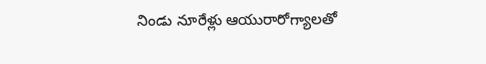నిండు నూరేళ్లు ఆయురారోగ్యాలతో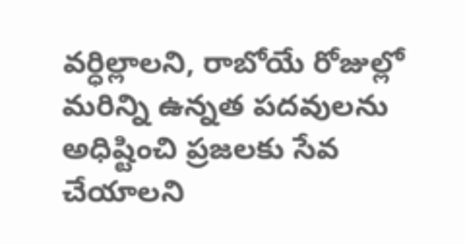వర్ధిల్లాలని, రాబోయే రోజుల్లో మరిన్ని ఉన్నత పదవులను అధిష్టించి ప్రజలకు సేవ చేయాలని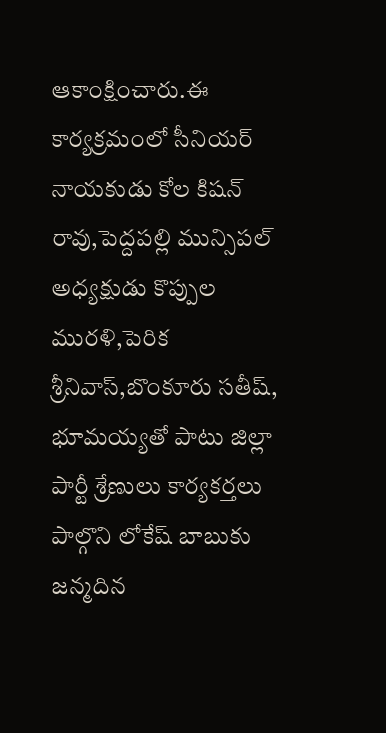ఆకాంక్షించారు.ఈ కార్యక్రమంలో సీనియర్ నాయకుడు కోల కిషన్ రావు,పెద్దపల్లి మున్సిపల్ అధ్యక్షుడు కొప్పుల మురళి,పెరిక శ్రీనివాస్,బొంకూరు సతీష్, భూమయ్యతో పాటు జిల్లా పార్టీ శ్రేణులు కార్యకర్తలు పాల్గొని లోకేష్ బాబుకు జన్మదిన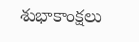శుభాకాంక్షలు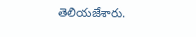తెలియజేశారు.